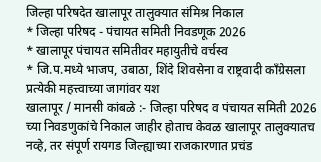जिल्हा परिषदेत खालापूर तालुक्यात संमिश्र निकाल
* जिल्हा परिषद - पंचायत समिती निवडणूक 2026
* खालापूर पंचायत समितीवर महायुतीचे वर्चस्व
* जि.प.मध्ये भाजप, उबाठा, शिंदे शिवसेना व राष्ट्रवादी काँग्रेसला प्रत्येकी महत्त्वाच्या जागांवर यश
खालापूर / मानसी कांबळे :- जिल्हा परिषद व पंचायत समिती 2026 च्या निवडणुकांचे निकाल जाहीर होताच केवळ खालापूर तालुक्यातच नव्हे, तर संपूर्ण रायगड जिल्ह्याच्या राजकारणात प्रचंड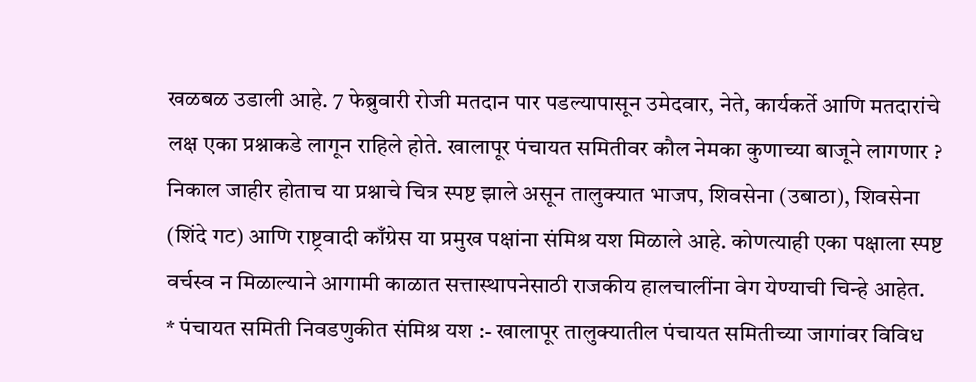खळबळ उडाली आहे. 7 फेब्रुवारी रोजी मतदान पार पडल्यापासून उमेदवार, नेते, कार्यकर्ते आणि मतदारांचे लक्ष एका प्रश्नाकडे लागून राहिले होते. खालापूर पंचायत समितीवर कौल नेमका कुणाच्या बाजूने लागणार ? निकाल जाहीर होताच या प्रश्नाचे चित्र स्पष्ट झाले असून तालुक्यात भाजप, शिवसेना (उबाठा), शिवसेना (शिंदे गट) आणि राष्ट्रवादी काँग्रेस या प्रमुख पक्षांना संमिश्र यश मिळाले आहे. कोणत्याही एका पक्षाला स्पष्ट वर्चस्व न मिळाल्याने आगामी काळात सत्तास्थापनेसाठी राजकीय हालचालींना वेग येण्याची चिन्हे आहेत.
* पंचायत समिती निवडणुकीत संमिश्र यश :- खालापूर तालुक्यातील पंचायत समितीच्या जागांवर विविध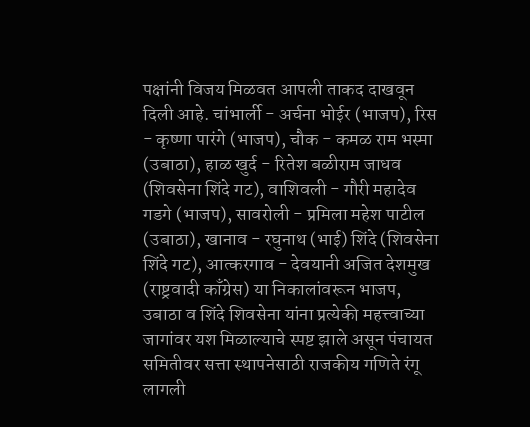पक्षांनी विजय मिळवत आपली ताकद दाखवून दिली आहे. चांभार्ली - अर्चना भोईर (भाजप), रिस - कृष्णा पारंगे (भाजप), चौक - कमळ राम भस्मा (उबाठा), हाळ खुर्द - रितेश बळीराम जाधव (शिवसेना शिंदे गट), वाशिवली - गौरी महादेव गडगे (भाजप), सावरोली - प्रमिला महेश पाटील (उबाठा), खानाव - रघुनाथ (भाई) शिंदे (शिवसेना शिंदे गट), आत्करगाव - देवयानी अजित देशमुख (राष्ट्रवादी काँग्रेस) या निकालांवरून भाजप, उबाठा व शिंदे शिवसेना यांना प्रत्येकी महत्त्वाच्या जागांवर यश मिळाल्याचे स्पष्ट झाले असून पंचायत समितीवर सत्ता स्थापनेसाठी राजकीय गणिते रंगू लागली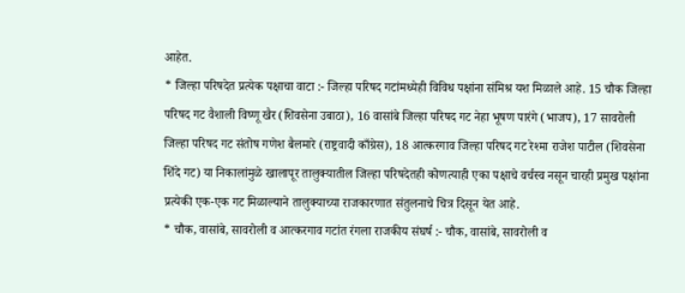आहेत.
* जिल्हा परिषदेत प्रत्येक पक्षाचा वाटा :- जिल्हा परिषद गटांमध्येही विविध पक्षांना संमिश्र यश मिळाले आहे. 15 चौक जिल्हा परिषद गट वैशाली विष्णू खैर (शिवसेना उबाठा), 16 वासांबे जिल्हा परिषद गट नेहा भूषण पारंगे (भाजप), 17 सावरोली जिल्हा परिषद गट संतोष गणेश बैलमारे (राष्ट्रवादी काँग्रेस), 18 आत्करगाव जिल्हा परिषद गट रेश्मा राजेश पाटील (शिवसेना शिंदे गट) या निकालांमुळे खालापूर तालुक्यातील जिल्हा परिषदेतही कोणत्याही एका पक्षाचे वर्चस्व नसून चारही प्रमुख पक्षांना प्रत्येकी एक-एक गट मिळाल्याने तालुक्याच्या राजकारणात संतुलनाचे चित्र दिसून येत आहे.
* चौक, वासांबे, सावरोली व आत्करगाव गटांत रंगला राजकीय संघर्ष :- चौक, वासांबे, सावरोली व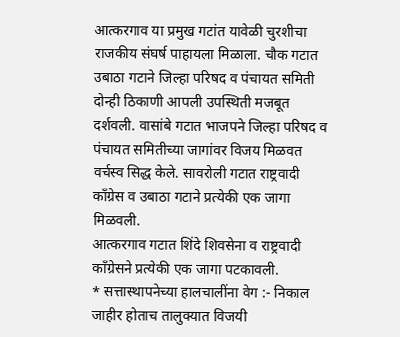आत्करगाव या प्रमुख गटांत यावेळी चुरशीचा राजकीय संघर्ष पाहायला मिळाला. चौक गटात उबाठा गटाने जिल्हा परिषद व पंचायत समिती दोन्ही ठिकाणी आपली उपस्थिती मजबूत दर्शवली. वासांबे गटात भाजपने जिल्हा परिषद व पंचायत समितीच्या जागांवर विजय मिळवत वर्चस्व सिद्ध केले. सावरोली गटात राष्ट्रवादी काँग्रेस व उबाठा गटाने प्रत्येकी एक जागा मिळवली.
आत्करगाव गटात शिंदे शिवसेना व राष्ट्रवादी काँग्रेसने प्रत्येकी एक जागा पटकावली.
* सत्तास्थापनेच्या हालचालींना वेग :- निकाल जाहीर होताच तालुक्यात विजयी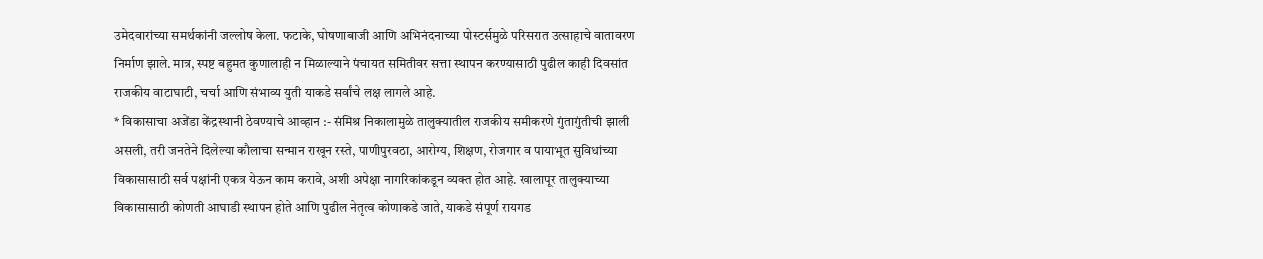उमेदवारांच्या समर्थकांनी जल्लोष केला. फटाके, घोषणाबाजी आणि अभिनंदनाच्या पोस्टर्समुळे परिसरात उत्साहाचे वातावरण निर्माण झाले. मात्र, स्पष्ट बहुमत कुणालाही न मिळाल्याने पंचायत समितीवर सत्ता स्थापन करण्यासाठी पुढील काही दिवसांत राजकीय वाटाघाटी, चर्चा आणि संभाव्य युती याकडे सर्वांचे लक्ष लागले आहे.
* विकासाचा अजेंडा केंद्रस्थानी ठेवण्याचे आव्हान :- संमिश्र निकालामुळे तालुक्यातील राजकीय समीकरणे गुंतागुंतीची झाली असली, तरी जनतेने दिलेल्या कौलाचा सन्मान राखून रस्ते, पाणीपुरवठा, आरोग्य, शिक्षण, रोजगार व पायाभूत सुविधांच्या विकासासाठी सर्व पक्षांनी एकत्र येऊन काम करावे, अशी अपेक्षा नागरिकांकडून व्यक्त होत आहे. खालापूर तालुक्याच्या विकासासाठी कोणती आघाडी स्थापन होते आणि पुढील नेतृत्व कोणाकडे जाते, याकडे संपूर्ण रायगड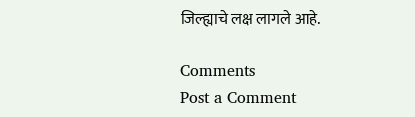जिल्ह्याचे लक्ष लागले आहे.

Comments
Post a Comment